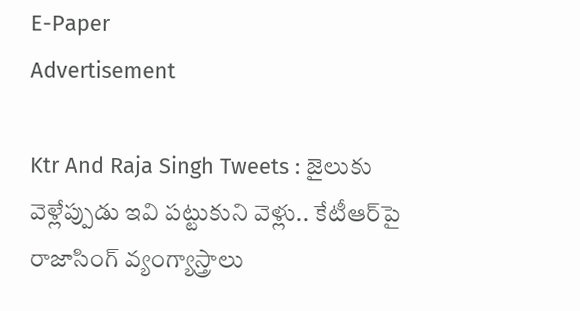E-Paper
Advertisement

Ktr And Raja Singh Tweets : జైలుకు వెళ్లేప్పుడు ఇవి పట్టుకుని వెళ్లు.. కేటీఆర్‌పై రాజాసింగ్ వ్యంగ్యాస్త్రాలు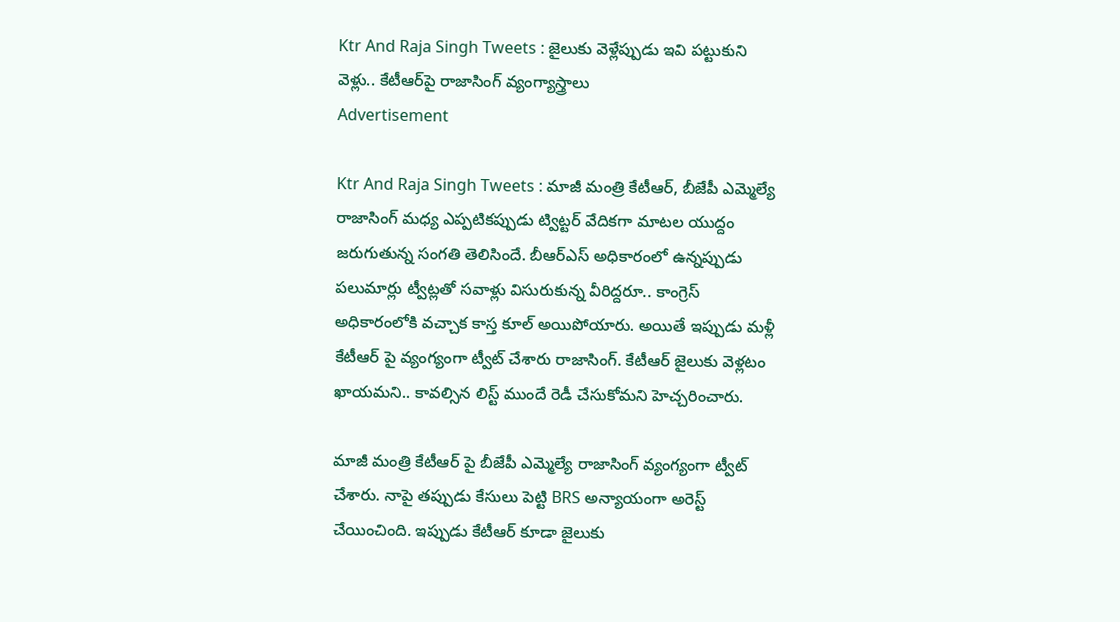Ktr And Raja Singh Tweets : జైలుకు వెళ్లేప్పుడు ఇవి పట్టుకుని వెళ్లు.. కేటీఆర్‌పై రాజాసింగ్ వ్యంగ్యాస్త్రాలు
Advertisement

Ktr And Raja Singh Tweets : మాజీ మంత్రి కేటీఆర్, బీజేపీ ఎమ్మెల్యే రాజాసింగ్ మధ్య ఎప్పటికప్పుడు ట్విట్టర్ వేదికగా మాటల యుద్దం జరుగుతున్న సంగతి తెలిసిందే. బీఆర్ఎస్ అధికారంలో ఉన్నప్పుడు పలుమార్లు ట్వీట్లతో సవాళ్లు విసురుకున్న వీరిద్దరూ.. కాంగ్రెస్ అధికారంలోకి వచ్చాక కాస్త కూల్ అయిపోయారు. అయితే ఇప్పుడు మళ్లీ కేటీఆర్ పై వ్యంగ్యంగా ట్వీట్ చేశారు రాజాసింగ్. కేటీఆర్ జైలుకు వెళ్లటం ఖాయమని.. కావల్సిన లిస్ట్ ముందే రెడీ చేసుకోమని హెచ్చరించారు.

మాజీ మంత్రి కేటీఆర్ పై బీజేపీ ఎమ్మెల్యే రాజాసింగ్‌ వ్యంగ్యంగా ట్వీట్ చేశారు. నాపై తప్పుడు కేసులు పెట్టి BRS అన్యాయంగా అరెస్ట్ చేయించింది. ఇప్పుడు కేటీఆర్ కూడా జైలుకు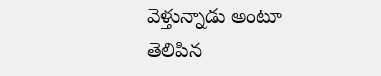వెళ్తున్నాడు అంటూ తెలిపిన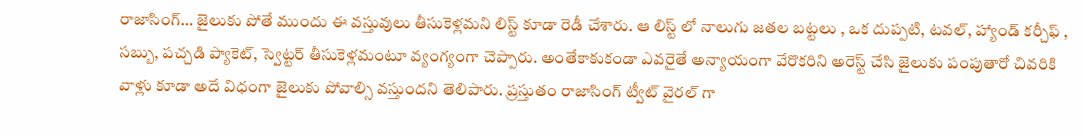రాజాసింగ్… జైలుకు పోతే ముందు ఈ వస్తువులు తీసుకెళ్లమని లిస్ట్ కూడా రెడీ చేశారు. ఆ లిస్ట్ లో నాలుగు జతల బట్టలు , ఒక దుప్పటి, టవల్, హ్యాండ్ కర్చీఫ్ , సబ్బు, పచ్చడి ప్యాకెట్, స్వెట్టర్ తీసుకెళ్లమంటూ వ్యంగ్యంగా చెప్పారు. అంతేకాకుకండా ఎవరైతే అన్యాయంగా వేరొకరిని అరెస్ట్ చేసి జైలుకు పంపుతారో చివరికి వాళ్లు కూడా అదే విధంగా జైలుకు పోవాల్సి వస్తుందని తెలిపారు. ప్రస్తుతం రాజాసింగ్ ట్వీట్ వైరల్ గా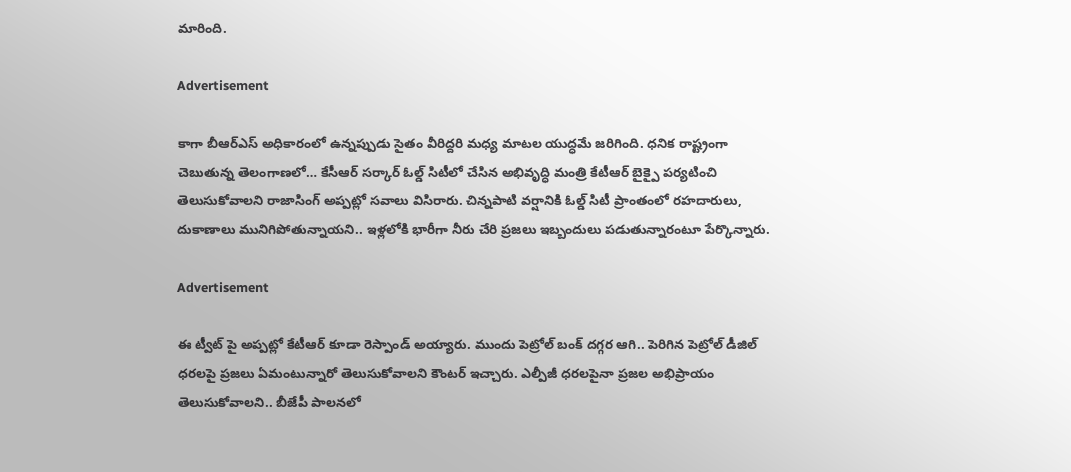మారింది.

Advertisement

కాగా బీఆర్ఎస్ అధికారంలో ఉన్నప్పుడు సైతం వీరిద్దరి మధ్య మాటల యుద్ధమే జరిగింది. ధనిక రాష్ట్రంగా చెబుతున్న తెలంగాణలో… కేసీఆర్ సర్కార్ ఓల్డ్ సిటీలో చేసిన అభివృద్ధి మంత్రి కేటీఆర్ బైక్పై పర్యటించి తెలుసుకోవాలని రాజాసింగ్ అప్పట్లో సవాలు విసిరారు. చిన్నపాటి వర్షానికి ఓల్డ్ సిటీ ప్రాంతంలో రహదారులు, దుకాణాలు మునిగిపోతున్నాయని.. ఇళ్లలోకి భారీగా నీరు చేరి ప్రజలు ఇబ్బందులు పడుతున్నారంటూ పేర్కొన్నారు.

Advertisement

ఈ ట్వీట్ పై అప్పట్లో కేటీఆర్ కూడా రెస్పాండ్ అయ్యారు. ముందు పెట్రోల్ బంక్ దగ్గర ఆగి.. పెరిగిన పెట్రోల్ డీజిల్ ధరలపై ప్రజలు ఏమంటున్నారో తెలుసుకోవాలని కౌంటర్ ఇచ్చారు. ఎల్పీజీ ధరలపైనా ప్రజల అభిప్రాయం తెలుసుకోవాలని.. బీజేపీ పాలనలో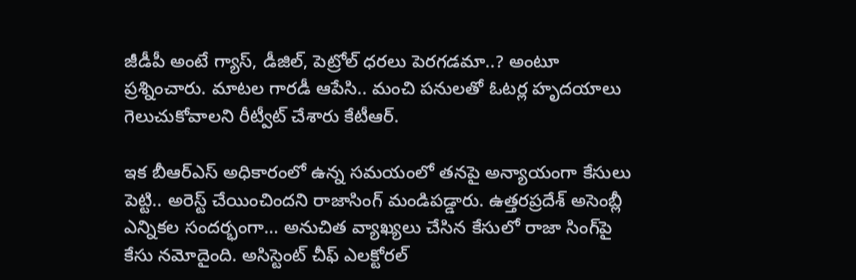జీడీపీ అంటే గ్యాస్, డీజిల్, పెట్రోల్ ధరలు పెరగడమా..? అంటూ ప్రశ్నించారు. మాటల గారడీ ఆపేసి.. మంచి పనులతో ఓటర్ల హృదయాలు గెలుచుకోవాలని రీట్వీట్ చేశారు కేటీఆర్.

ఇక బీఆర్ఎస్ అధికారంలో ఉన్న సమయంలో తనపై అన్యాయంగా కేసులు పెట్టి.. అరెస్ట్ చేయించిందని రాజాసింగ్ మండిపడ్డారు. ఉత్తరప్రదేశ్ అసెంబ్లీ ఎన్నికల సందర్భంగా… అనుచిత వ్యాఖ్యలు చేసిన కేసులో రాజా సింగ్‌పై కేసు నమోదైంది. అసిస్టెంట్ చీఫ్ ఎలక్టోరల్‌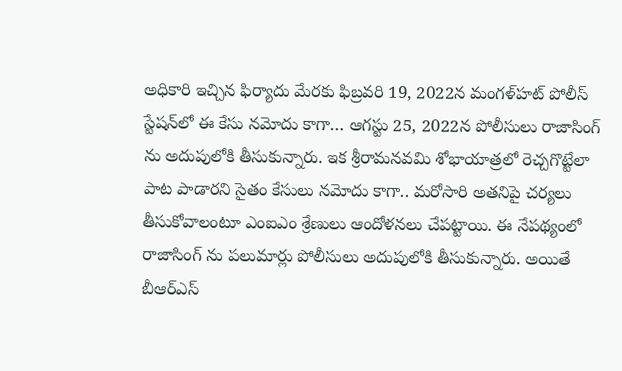అధికారి ఇచ్చిన ఫిర్యాదు మేరకు ఫిబ్రవరి 19, 2022న మంగళ్‌హట్ పోలీస్‌ స్టేషన్‌లో ఈ కేసు నమోదు కాగా… ఆగస్టు 25, 2022న పోలీసులు రాజాసింగ్ ను అదుపులోకి తీసుకున్నారు. ఇక శ్రీరామనవమి శోభాయాత్రలో రెచ్చగొట్టేలా పాట పాడారని సైతం కేసులు నమోదు కాగా.. మరోసారి అతనిపై చర్యలు తీసుకోవాలంటూ ఎంఐఎం శ్రేణులు ఆందోళనలు చేపట్టాయి. ఈ నేపథ్యంలో రాజాసింగ్ ను పలుమార్లు పోలీసులు అదుపులోకి తీసుకున్నారు. అయితే బీఆర్ఎస్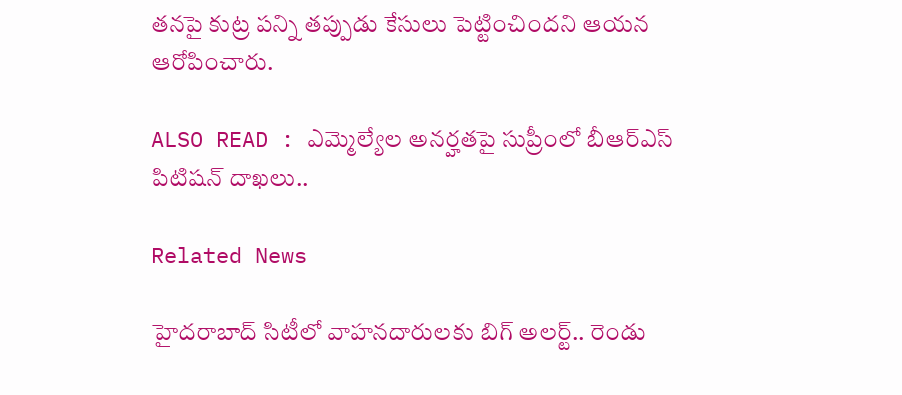తనపై కుట్ర పన్ని తప్పుడు కేసులు పెట్టించిందని ఆయన ఆరోపించారు.

ALSO READ : ఎమ్మెల్యేల అన‌ర్హ‌త‌పై సుప్రీంలో బీఆర్ఎస్ పిటిష‌న్ దాఖ‌లు..

Related News

హైదరాబాద్ సిటీలో వాహనదారులకు బిగ్ అలర్ట్.. రెండు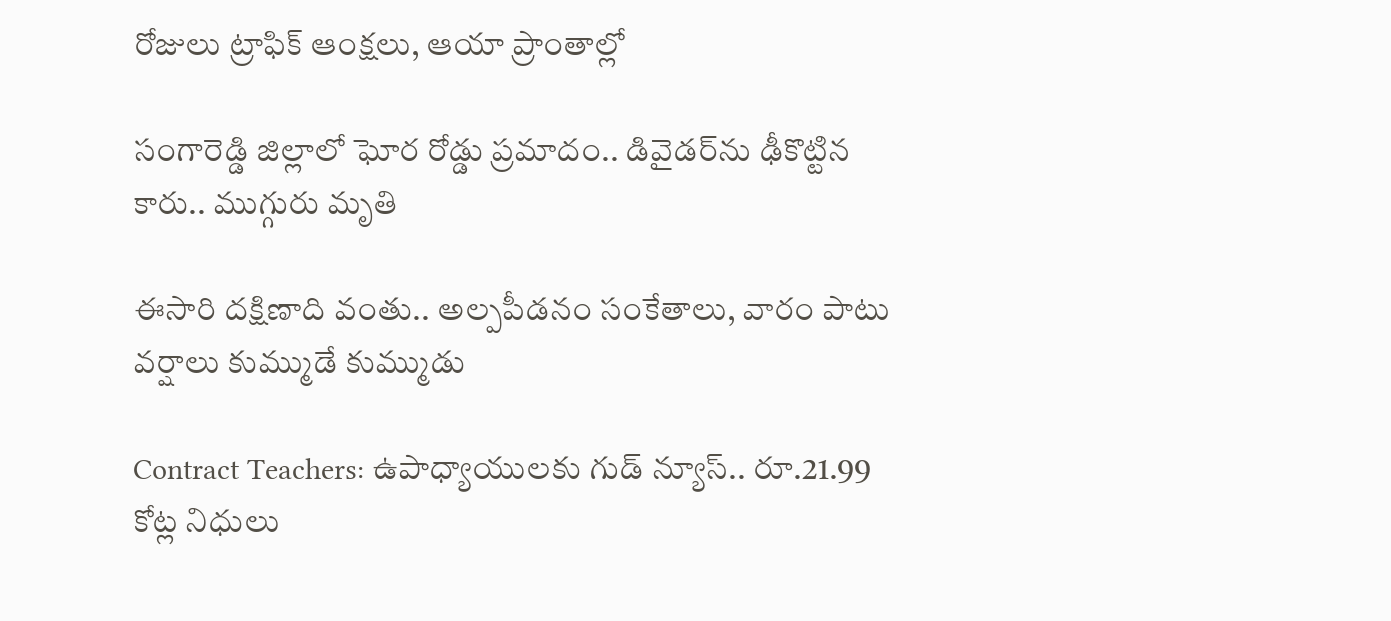రోజులు ట్రాఫిక్ ఆంక్షలు, ఆయా ప్రాంతాల్లో

సంగారెడ్డి జిల్లాలో ఘోర రోడ్డు ప్రమాదం.. డివైడర్‌ను ఢీకొట్టిన కారు.. ముగ్గురు మృతి

ఈసారి దక్షిణాది వంతు.. అల్పపీడనం సంకేతాలు, వారం పాటు వర్షాలు కుమ్ముడే కుమ్ముడు

Contract Teachers: ఉపాధ్యాయులకు గుడ్ న్యూస్.. రూ.21.99 కోట్ల నిధులు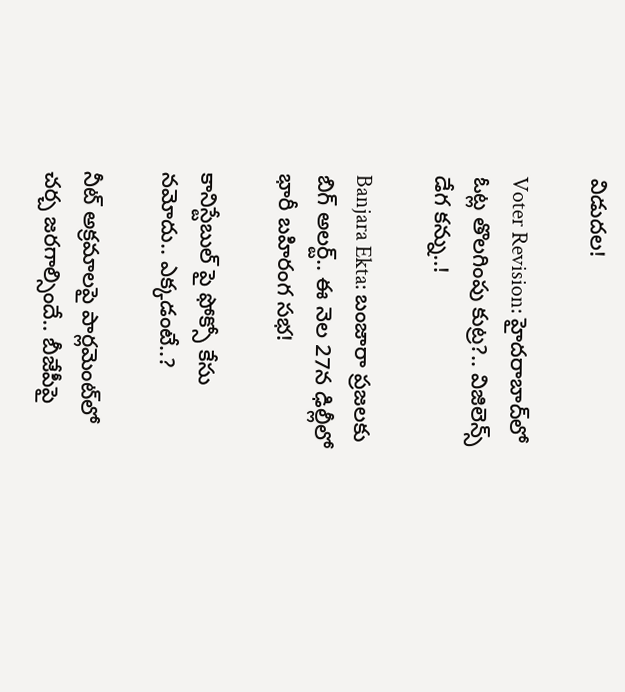విడుదల!

Voter Revision: హైదరాబాద్‌లో ఓట్ల తొలగింపు కుట్ర?.. విజిలెన్స్ డేగ కన్ను..!

Banjara Ekta: బంజారా ప్రజలకు బిగ్ అలర్ట్.. ఈ నెల 27న ఢిల్లీలో భారీ బహిరంగ సభ!

కానిస్టేబుల్ పై ఫోక్సో కేసు నమోదు.. ఎక్కడంటే..?

నీట్ అక్రమాలపై పార్లమెంట్‌లో చర్చ జరగాల్సిందే.. బీజేపీపై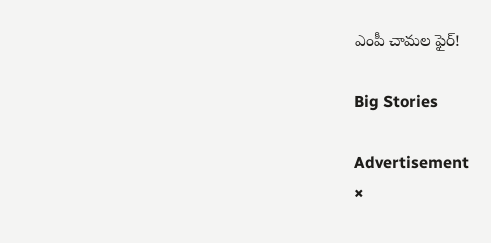ఎంపీ చామల ఫైర్!

Big Stories

Advertisement
×